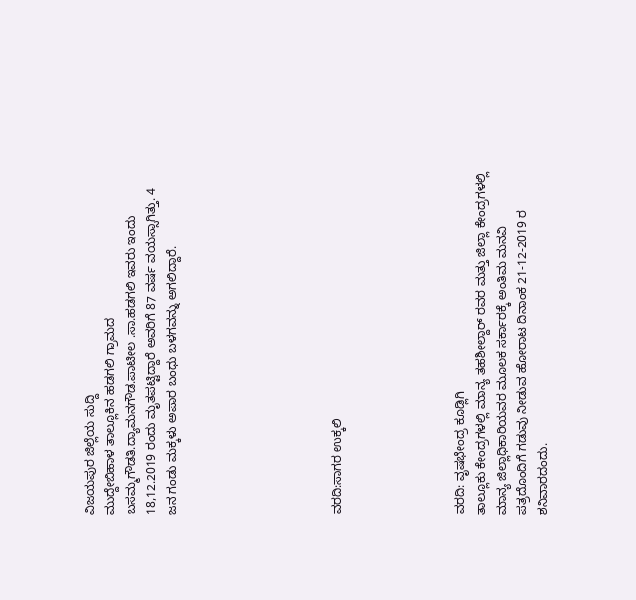ವಿಜಯಪುರ ಜಿಲ್ಲೆಯ ಸುದ್ದಿ
ಮುದ್ದೇಬಿಹಾಳ ತಾಲ್ಲೂಕಿನ ಹಡಗಲಿ ಗ್ರಾಮದ ಬಸಮ್ಮಗೌಡತಿ.ದ್ಯಾಮನಗೌಡ.ಪಾಟೀಲ .ಸಾ.ಹಡಗಲಿ ಇವರು ಇಂದು 18,12.2019 ರಂದು ಮೃತಪಟ್ಟಿದ್ದಾರೆ ಅವರಿಗೆ 87 ವರ್ಷ ವಯಸ್ಸಾಗಿತ್ತು. 4 ಜನ ಗಂಡು ಮಕ್ಕಳು ಅಪಾರ ಬಂಧು ಬಳಗವನ್ನು ಅಗಲಿದ್ದಾರೆ.







ವರದಿ:ಸಾಗರ ಉಕ್ಕಲಿ





ವರದಿ: ವೃಷಭೇಂದ್ರ ಕೂಡ್ಲಿಗಿ
ತಾಲ್ಲೂಕು ಕೇಂದ್ರಗಳಲ್ಲಿ ಮಾನ್ಯ ತಹಶೀಲ್ದಾರ್ ರವರ ಮತ್ತು ಜಿಲ್ಲಾ ಕೇಂದ್ರಗಳಲ್ಲಿ ಮಾನ್ಯ ಜಿಲ್ಲಾಧಿಕಾರಿಯವರ ಮೂಲಕ ಸರ್ಕಾರಕ್ಕೆ ಅಂತಿಮ ಮನವಿ ಪತ್ರದೊಂದಿಗೆ ಗಡುವು ನೀಡುವ ಹೋರಾಟ ದಿನಾಂಕ 21-12-2019 ರ ಶನಿವಾರದಂದು.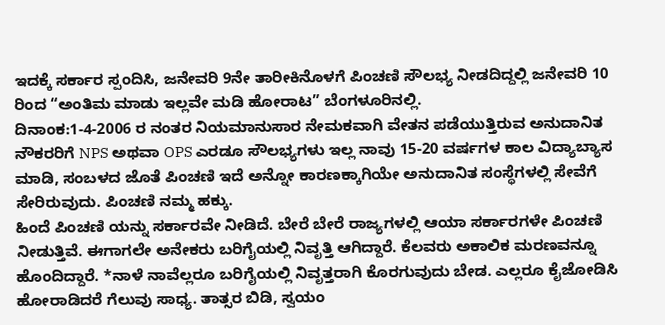ಇದಕ್ಕೆ ಸರ್ಕಾರ ಸ್ಪಂದಿಸಿ, ಜನೇವರಿ 9ನೇ ತಾರೀಕಿನೊಳಗೆ ಪಿಂಚಣಿ ಸೌಲಭ್ಯ ನೀಡದಿದ್ದಲ್ಲಿ ಜನೇವರಿ 10 ರಿಂದ “ಅಂತಿಮ ಮಾಡು ಇಲ್ಲವೇ ಮಡಿ ಹೋರಾಟ” ಬೆಂಗಳೂರಿನಲ್ಲಿ.
ದಿನಾಂಕ:1-4-2006 ರ ನಂತರ ನಿಯಮಾನುಸಾರ ನೇಮಕವಾಗಿ ವೇತನ ಪಡೆಯುತ್ತಿರುವ ಅನುದಾನಿತ ನೌಕರರಿಗೆ NPS ಅಥವಾ OPS ಎರಡೂ ಸೌಲಭ್ಯಗಳು ಇಲ್ಲ ನಾವು 15-20 ವರ್ಷಗಳ ಕಾಲ ವಿದ್ಯಾಬ್ಯಾಸ ಮಾಡಿ, ಸಂಬಳದ ಜೊತೆ ಪಿಂಚಣಿ ಇದೆ ಅನ್ನೋ ಕಾರಣಕ್ಕಾಗಿಯೇ ಅನುದಾನಿತ ಸಂಸ್ಥೆಗಳಲ್ಲಿ ಸೇವೆಗೆ ಸೇರಿರುವುದು. ಪಿಂಚಣಿ ನಮ್ಮ ಹಕ್ಕು.
ಹಿಂದೆ ಪಿಂಚಣಿ ಯನ್ನು ಸರ್ಕಾರವೇ ನೀಡಿದೆ. ಬೇರೆ ಬೇರೆ ರಾಜ್ಯಗಳಲ್ಲಿ ಆಯಾ ಸರ್ಕಾರಗಳೇ ಪಿಂಚಣಿ ನೀಡುತ್ತಿವೆ. ಈಗಾಗಲೇ ಅನೇಕರು ಬರಿಗೈಯಲ್ಲಿ ನಿವೃತ್ತಿ ಆಗಿದ್ದಾರೆ. ಕೆಲವರು ಅಕಾಲಿಕ ಮರಣವನ್ನೂ ಹೊಂದಿದ್ದಾರೆ. *ನಾಳೆ ನಾವೆಲ್ಲರೂ ಬರಿಗೈಯಲ್ಲಿ ನಿವೃತ್ತರಾಗಿ ಕೊರಗುವುದು ಬೇಡ. ಎಲ್ಲರೂ ಕೈಜೋಡಿಸಿ ಹೋರಾಡಿದರೆ ಗೆಲುವು ಸಾಧ್ಯ. ತಾತ್ಸರ ಬಿಡಿ, ಸ್ವಯಂ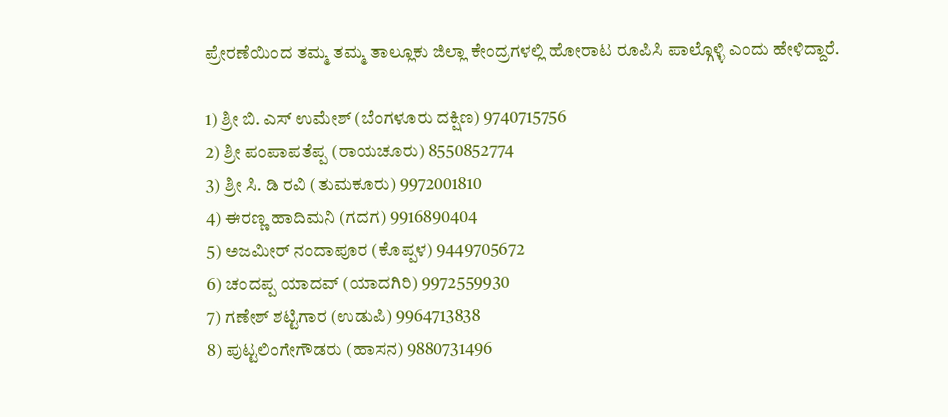ಪ್ರೇರಣೆಯಿಂದ ತಮ್ಮ ತಮ್ಮ ತಾಲ್ಲೂಕು ಜಿಲ್ಲಾ ಕೇಂದ್ರಗಳಲ್ಲಿ ಹೋರಾಟ ರೂಪಿಸಿ ಪಾಲ್ಗೊಳ್ಳಿ ಎಂದು ಹೇಳಿದ್ದಾರೆ.

1) ಶ್ರೀ ಬಿ. ಎಸ್ ಉಮೇಶ್ (ಬೆಂಗಳೂರು ದಕ್ಷಿಣ) 9740715756
2) ಶ್ರೀ ಪಂಪಾಪತೆಪ್ಪ (ರಾಯಚೂರು) 8550852774
3) ಶ್ರೀ ಸಿ. ಡಿ ರವಿ (ತುಮಕೂರು) 9972001810
4) ಈರಣ್ಣ ಹಾದಿಮನಿ (ಗದಗ) 9916890404
5) ಅಜಮೀರ್ ನಂದಾಪೂರ (ಕೊಪ್ಪಳ) 9449705672
6) ಚಂದಪ್ಪ ಯಾದವ್ (ಯಾದಗಿರಿ) 9972559930
7) ಗಣೇಶ್ ಶಟ್ಟಿಗಾರ (ಉಡುಪಿ) 9964713838
8) ಪುಟ್ಟಲಿಂಗೇಗೌಡರು (ಹಾಸನ) 9880731496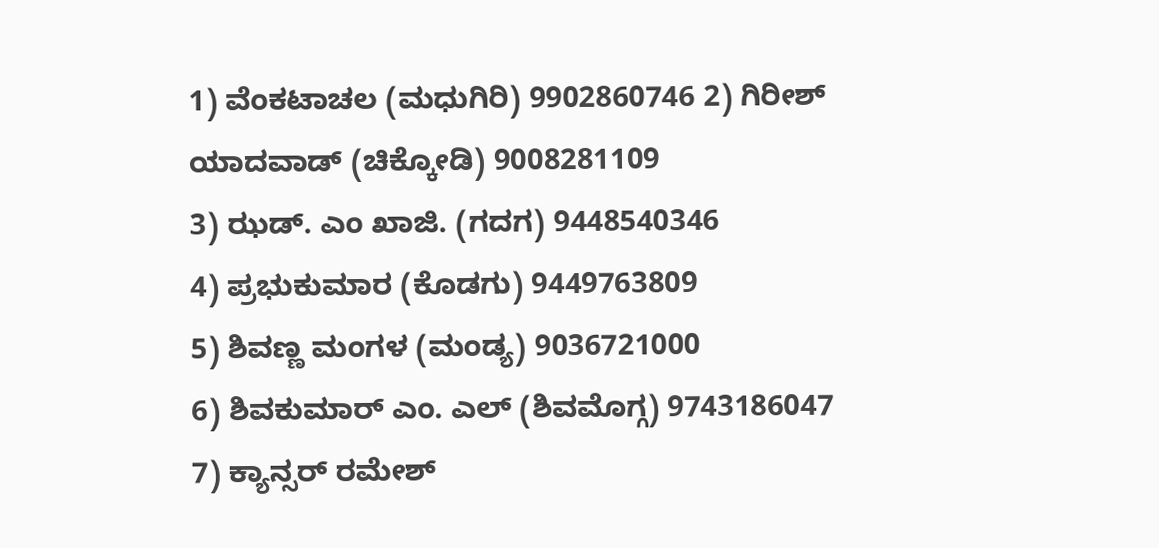1) ವೆಂಕಟಾಚಲ (ಮಧುಗಿರಿ) 9902860746 2) ಗಿರೀಶ್ ಯಾದವಾಡ್ (ಚಿಕ್ಕೋಡಿ) 9008281109
3) ಝಡ್. ಎಂ ಖಾಜಿ. (ಗದಗ) 9448540346
4) ಪ್ರಭುಕುಮಾರ (ಕೊಡಗು) 9449763809
5) ಶಿವಣ್ಣ ಮಂಗಳ (ಮಂಡ್ಯ) 9036721000
6) ಶಿವಕುಮಾರ್ ಎಂ. ಎಲ್ (ಶಿವಮೊಗ್ಗ) 9743186047
7) ಕ್ಯಾನ್ಸರ್ ರಮೇಶ್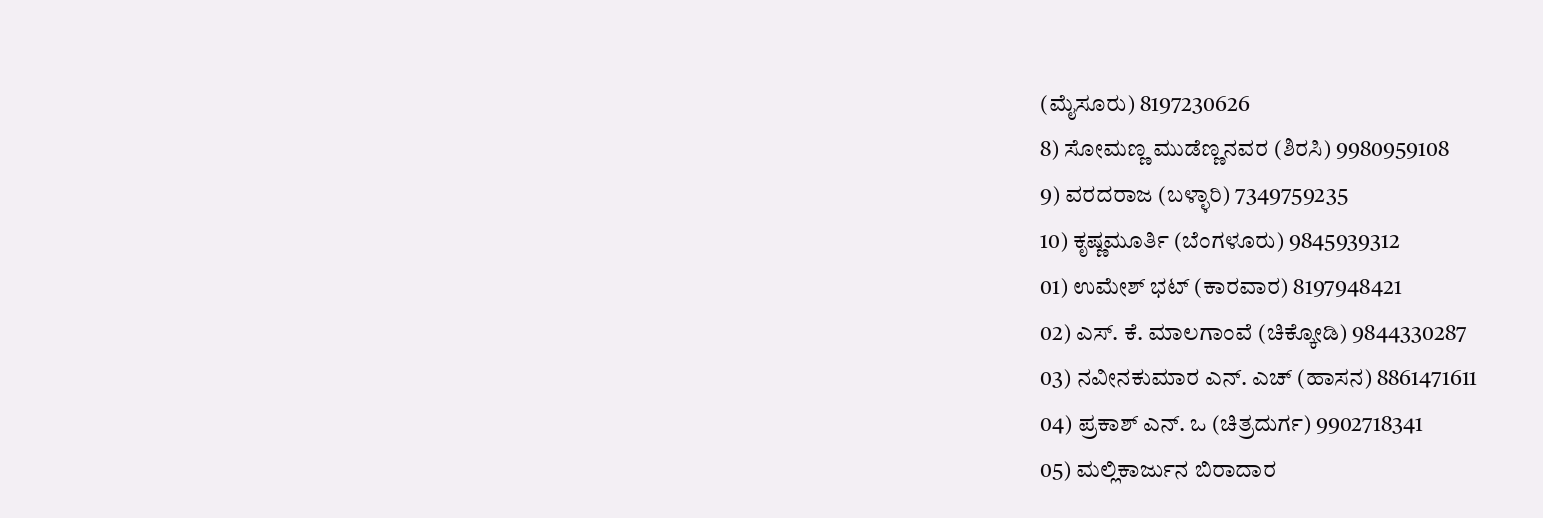(ಮೈಸೂರು) 8197230626
8) ಸೋಮಣ್ಣ ಮುಡೆಣ್ಣನವರ (ಶಿರಸಿ) 9980959108
9) ವರದರಾಜ (ಬಳ್ಳಾರಿ) 7349759235
10) ಕೃಷ್ಣಮೂರ್ತಿ (ಬೆಂಗಳೂರು) 9845939312
01) ಉಮೇಶ್ ಭಟ್ (ಕಾರವಾರ) 8197948421
02) ಎಸ್. ಕೆ. ಮಾಲಗಾಂವೆ (ಚಿಕ್ಕೋಡಿ) 9844330287
03) ನವೀನಕುಮಾರ ಎನ್. ಎಚ್ (ಹಾಸನ) 8861471611
04) ಪ್ರಕಾಶ್ ಎನ್. ಒ (ಚಿತ್ರದುರ್ಗ) 9902718341
05) ಮಲ್ಲಿಕಾರ್ಜುನ ಬಿರಾದಾರ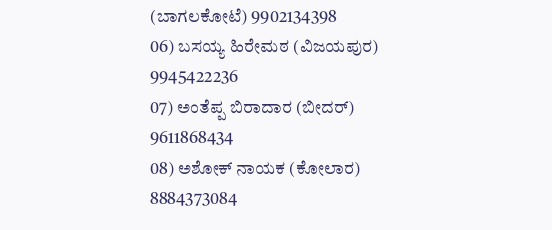(ಬಾಗಲಕೋಟೆ) 9902134398
06) ಬಸಯ್ಯ ಹಿರೇಮಠ (ವಿಜಯಪುರ) 9945422236
07) ಅಂತೆಪ್ಪ ಬಿರಾದಾರ (ಬೀದರ್) 9611868434
08) ಅಶೋಕ್ ನಾಯಕ (ಕೋಲಾರ) 8884373084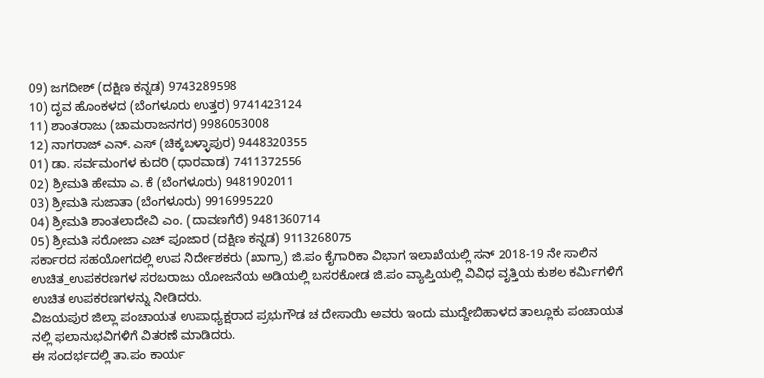09) ಜಗದೀಶ್ (ದಕ್ಷಿಣ ಕನ್ನಡ) 9743289598
10) ದೃವ ಹೊಂಕಳದ (ಬೆಂಗಳೂರು ಉತ್ತರ) 9741423124
11) ಶಾಂತರಾಜು (ಚಾಮರಾಜನಗರ) 9986053008
12) ನಾಗರಾಜ್ ಎನ್. ಎಸ್ (ಚಿಕ್ಕಬಳ್ಳಾಪುರ) 9448320355
01) ಡಾ. ಸರ್ವಮಂಗಳ ಕುದರಿ (ಧಾರವಾಡ) 7411372556
02) ಶ್ರೀಮತಿ ಹೇಮಾ ಎ. ಕೆ (ಬೆಂಗಳೂರು) 9481902011
03) ಶ್ರೀಮತಿ ಸುಜಾತಾ (ಬೆಂಗಳೂರು) 9916995220
04) ಶ್ರೀಮತಿ ಶಾಂತಲಾದೇವಿ ಎಂ. (ದಾವಣಗೆರೆ) 9481360714
05) ಶ್ರೀಮತಿ ಸರೋಜಾ ಎಚ್ ಪೂಜಾರ (ದಕ್ಷಿಣ ಕನ್ನಡ) 9113268075
ಸರ್ಕಾರದ ಸಹಯೋಗದಲ್ಲಿ ಉಪ ನಿರ್ದೇಶಕರು (ಖಾಗ್ರಾ) ಜಿ.ಪಂ ಕೈಗಾರಿಕಾ ವಿಭಾಗ ಇಲಾಖೆಯಲ್ಲಿ ಸನ್ 2018-19 ನೇ ಸಾಲಿನ ಉಚಿತ_ಉಪಕರಣಗಳ ಸರಬರಾಜು ಯೋಜನೆಯ ಅಡಿಯಲ್ಲಿ ಬಸರಕೋಡ ಜಿ.ಪಂ ವ್ಯಾಪ್ತಿಯಲ್ಲಿ ವಿವಿಧ ವೃತ್ತಿಯ ಕುಶಲ ಕರ್ಮಿಗಳಿಗೆ ಉಚಿತ ಉಪಕರಣಗಳನ್ನು ನೀಡಿದರು.
ವಿಜಯಪುರ ಜಿಲ್ಲಾ ಪಂಚಾಯತ ಉಪಾಧ್ಯಕ್ಷರಾದ ಪ್ರಭುಗೌಡ ಚ ದೇಸಾಯಿ ಅವರು ಇಂದು ಮುದ್ದೇಬಿಹಾಳದ ತಾಲ್ಲೂಕು ಪಂಚಾಯತ ನಲ್ಲಿ ಫಲಾನುಭವಿಗಳಿಗೆ ವಿತರಣೆ ಮಾಡಿದರು.
ಈ ಸಂದರ್ಭದಲ್ಲಿ ತಾ.ಪಂ ಕಾರ್ಯ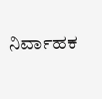ನಿರ್ವಾಹಕ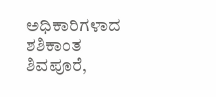ಅಧಿಕಾರಿಗಳಾದ ಶಶಿಕಾಂತ ಶಿವಪೂರೆ,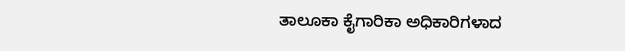ತಾಲೂಕಾ ಕೈಗಾರಿಕಾ ಅಧಿಕಾರಿಗಳಾದ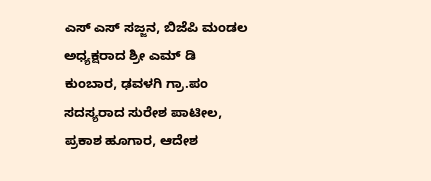ಎಸ್ ಎಸ್ ಸಜ್ಜನ, ಬಿಜೆಪಿ ಮಂಡಲ ಅಧ್ಯಕ್ಷರಾದ ಶ್ರೀ ಎಮ್ ಡಿ ಕುಂಬಾರ, ಢವಳಗಿ ಗ್ರಾ.ಪಂ ಸದಸ್ಯರಾದ ಸುರೇಶ ಪಾಟೀಲ, ಪ್ರಕಾಶ ಹೂಗಾರ, ಆದೇಶ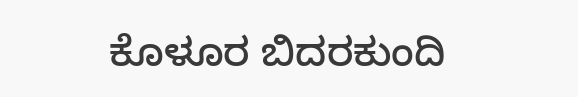ಕೊಳೂರ ಬಿದರಕುಂದಿ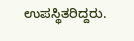ಉಪಸ್ಥಿತರಿದ್ದರು.